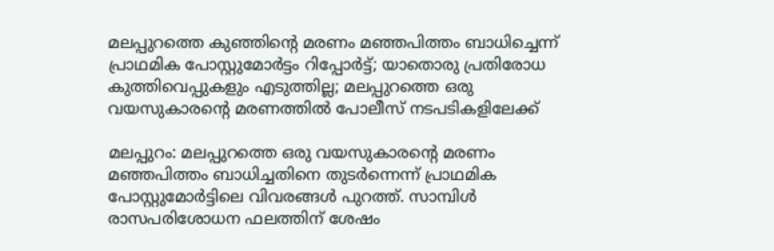മലപ്പുറത്തെ കുഞ്ഞിന്റെ മരണം മഞ്ഞപിത്തം ബാധിച്ചെന്ന് പ്രാഥമിക പോസ്റ്റുമോര്‍ട്ടം റിപ്പോര്‍ട്ട്; യാതൊരു പ്രതിരോധ കുത്തിവെപ്പുകളും എടുത്തില്ല; മലപ്പുറത്തെ ഒരു വയസുകാരന്റെ മരണത്തില്‍ പോലീസ് നടപടികളിലേക്ക്

മലപ്പുറം: മലപ്പുറത്തെ ഒരു വയസുകാരന്റെ മരണം മഞ്ഞപിത്തം ബാധിച്ചതിനെ തുടര്‍ന്നെന്ന് പ്രാഥമിക പോസ്റ്റുമോര്‍ട്ടിലെ വിവരങ്ങള്‍ പുറത്ത്. സാമ്പിള്‍ രാസപരിശോധന ഫലത്തിന് ശേഷം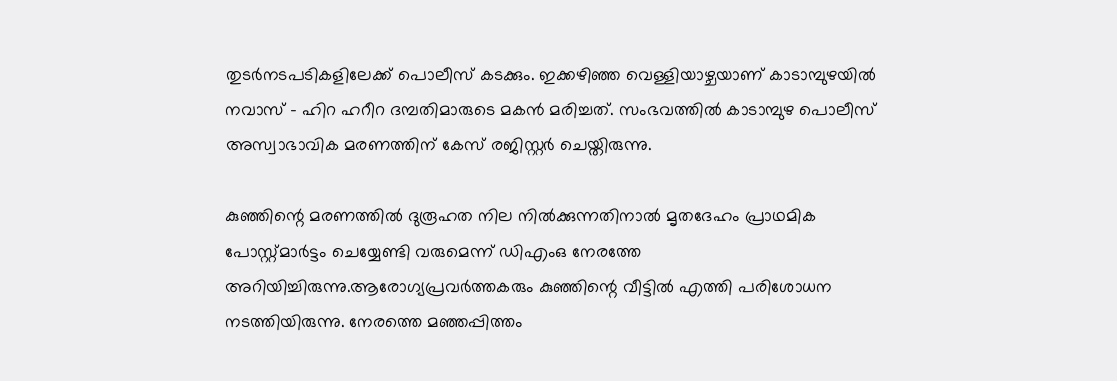തുടര്‍നടപടികളിലേക്ക് പൊലീസ് കടക്കും. ഇക്കഴിഞ്ഞ വെള്ളിയാഴ്ചയാണ് കാടാമ്പുഴയില്‍ നവാസ് – ഹിറ ഹറീറ ദമ്പതിമാരുടെ മകന്‍ മരിച്ചത്. സംഭവത്തില്‍ കാടാമ്പുഴ പൊലീസ് അസ്വാഭാവിക മരണത്തിന് കേസ് രജിസ്റ്റര്‍ ചെയ്തിരുന്നു.

കുഞ്ഞിന്റെ മരണത്തില്‍ ദുരൂഹത നില നില്‍ക്കുന്നതിനാല്‍ മൃതദേഹം പ്രാഥമിക പോസ്റ്റ്മാര്‍ട്ടം ചെയ്യേണ്ടി വരുമെന്ന് ഡിഎംഒ നേരത്തേ അറിയിച്ചിരുന്നു.ആരോഗ്യപ്രവര്‍ത്തകരും കുഞ്ഞിന്റെ വീട്ടില്‍ എത്തി പരിശോധന നടത്തിയിരുന്നു. നേരത്തെ മഞ്ഞപ്പിത്തം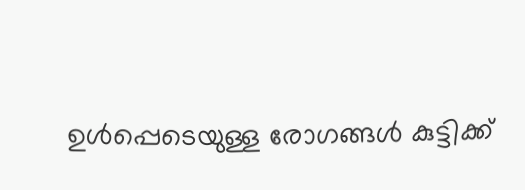ഉള്‍പ്പെടെയുള്ള രോഗങ്ങള്‍ കുട്ടിക്ക്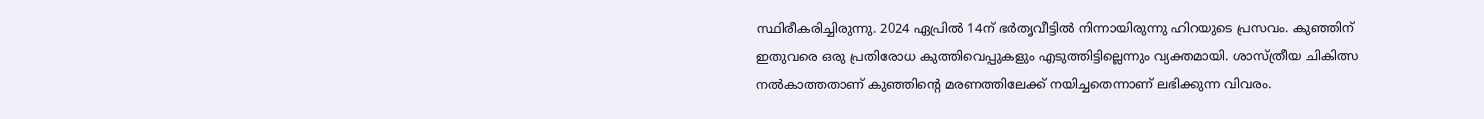സ്ഥിരീകരിച്ചിരുന്നു. 2024 ഏപ്രില്‍ 14ന് ഭര്‍തൃവീട്ടില്‍ നിന്നായിരുന്നു ഹിറയുടെ പ്രസവം. കുഞ്ഞിന് ഇതുവരെ ഒരു പ്രതിരോധ കുത്തിവെപ്പുകളും എടുത്തിട്ടില്ലെന്നും വ്യക്തമായി. ശാസ്ത്രീയ ചികിത്സ നല്‍കാത്തതാണ് കുഞ്ഞിന്റെ മരണത്തിലേക്ക് നയിച്ചതെന്നാണ് ലഭിക്കുന്ന വിവരം.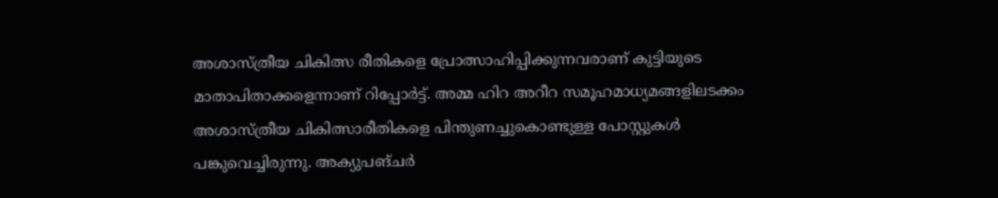അശാസ്ത്രീയ ചികിത്സ രീതികളെ പ്രോത്സാഹിപ്പിക്കുന്നവരാണ് കുട്ടിയുടെ മാതാപിതാക്കളെന്നാണ് റിപ്പോര്‍ട്ട്. അമ്മ ഹിറ അറീറ സമൂഹമാധ്യമങ്ങളിലടക്കം അശാസ്ത്രീയ ചികിത്സാരീതികളെ പിന്തുണച്ചുകൊണ്ടുള്ള പോസ്റ്റുകള്‍ പങ്കുവെച്ചിരുന്നു. അക്യുപങ്ചര്‍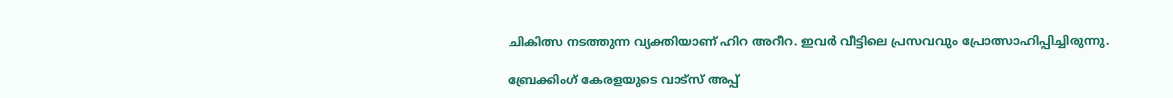ചികിത്സ നടത്തുന്ന വ്യക്തിയാണ് ഹിറ അറീറ. ഇവര്‍ വീട്ടിലെ പ്രസവവും പ്രോത്സാഹിപ്പിച്ചിരുന്നു.

ബ്രേക്കിംഗ് കേരളയുടെ വാട്സ് അപ്പ്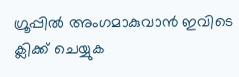ഗ്രൂപ്പിൽ അംഗമാകുവാൻ ഇവിടെ ക്ലിക്ക് ചെയ്യുക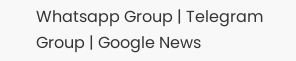Whatsapp Group | Telegram Group | Google News